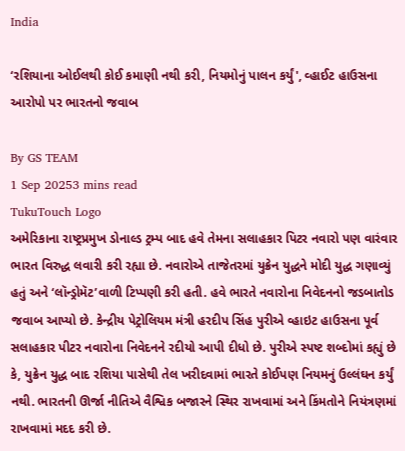India

‘રશિયાના ઓઈલથી કોઈ કમાણી નથી કરી, નિયમોનું પાલન કર્યું', વ્હાઈટ હાઉસના આરોપો પર ભારતનો જવાબ

By GS TEAM
1 Sep 20253 mins read
TukuTouch Logo
અમેરિકાના રાષ્ટ્રપ્રમુખ ડોનાલ્ડ ટ્રમ્પ બાદ હવે તેમના સલાહકાર પિટર નવારો પણ વારંવાર ભારત વિરુદ્ધ લવારી કરી રહ્યા છે. નવારોએ તાજેતરમાં યુક્રેન યુદ્ધને મોદી યુદ્ધ ગણાવ્યું હતું અને ‘લૉન્ડ્રોમૅટ’વાળી ટિપ્પણી કરી હતી. હવે ભારતે નવારોના નિવેદનનો જડબાતોડ જવાબ આપ્યો છે. કેન્દ્રીય પેટ્રોલિયમ મંત્રી હરદીપ સિંહ પુરીએ વ્હાઇટ હાઉસના પૂર્વ સલાહકાર પીટર નવારોના નિવેદનને રદીયો આપી દીધો છે. પુરીએ સ્પષ્ટ શબ્દોમાં કહ્યું છે કે, યુક્રેન યુદ્ધ બાદ રશિયા પાસેથી તેલ ખરીદવામાં ભારતે કોઈપણ નિયમનું ઉલ્લંઘન કર્યું નથી. ભારતની ઊર્જા નીતિએ વૈશ્વિક બજારને સ્થિર રાખવામાં અને કિંમતોને નિયંત્રણમાં રાખવામાં મદદ કરી છે.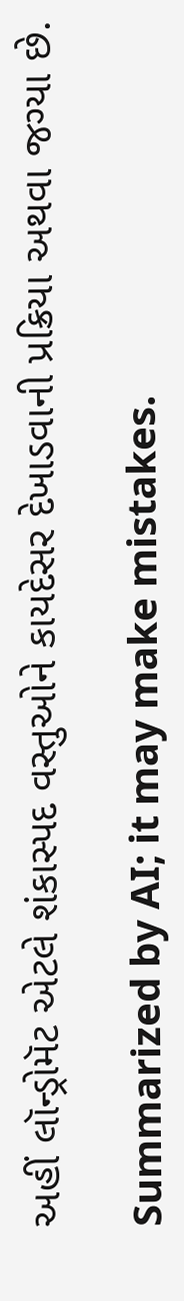અહીં લૉન્ડ્રોમૅટ એટલે શંકાસ્પદ વસ્તુઓને કાયદેસર દેખાડવાની પ્રક્રિયા અથવા જગ્યા છે.

Summarized by AI; it may make mistakes.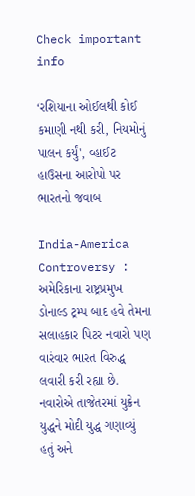Check important info

‘રશિયાના ઓઈલથી કોઈ કમાણી નથી કરી, નિયમોનું પાલન કર્યું', વ્હાઈટ હાઉસના આરોપો પર ભારતનો જવાબ

India-America Controversy : અમેરિકાના રાષ્ટ્રપ્રમુખ ડોનાલ્ડ ટ્રમ્પ બાદ હવે તેમના સલાહકાર પિટર નવારો પણ વારંવાર ભારત વિરુદ્ધ લવારી કરી રહ્યા છે. નવારોએ તાજેતરમાં યુક્રેન યુદ્ધને મોદી યુદ્ધ ગણાવ્યું હતું અને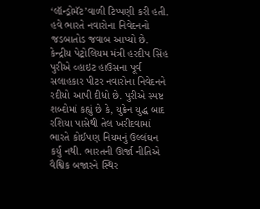‘લૉન્ડ્રોમૅટ’વાળી ટિપ્પણી કરી હતી. હવે ભારતે નવારોના નિવેદનનો જડબાતોડ જવાબ આપ્યો છે. કેન્દ્રીય પેટ્રોલિયમ મંત્રી હરદીપ સિંહ પુરીએ વ્હાઇટ હાઉસના પૂર્વ સલાહકાર પીટર નવારોના નિવેદનને રદીયો આપી દીધો છે. પુરીએ સ્પષ્ટ શબ્દોમાં કહ્યું છે કે, યુક્રેન યુદ્ધ બાદ રશિયા પાસેથી તેલ ખરીદવામાં ભારતે કોઈપણ નિયમનું ઉલ્લંઘન કર્યું નથી. ભારતની ઊર્જા નીતિએ વૈશ્વિક બજારને સ્થિર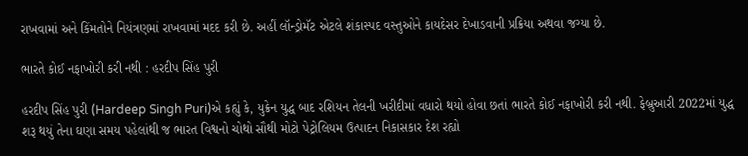રાખવામાં અને કિંમતોને નિયંત્રણમાં રાખવામાં મદદ કરી છે. અહીં લૉન્ડ્રોમૅટ એટલે શંકાસ્પદ વસ્તુઓને કાયદેસર દેખાડવાની પ્રક્રિયા અથવા જગ્યા છે.

ભારતે કોઈ નફાખોરી કરી નથી : હરદીપ સિંહ પુરી

હરદીપ સિંહ પુરી (Hardeep Singh Puri)એ કહ્યું કે, યુક્રેન યુદ્ધ બાદ રશિયન તેલની ખરીદીમાં વધારો થયો હોવા છતાં ભારતે કોઈ નફાખોરી કરી નથી. ફેબ્રુઆરી 2022માં યુદ્ધ શરૂ થયું તેના ઘણા સમય પહેલાંથી જ ભારત વિશ્વનો ચોથો સૌથી મોટો પેટ્રોલિયમ ઉત્પાદન નિકાસકાર દેશ રહ્યો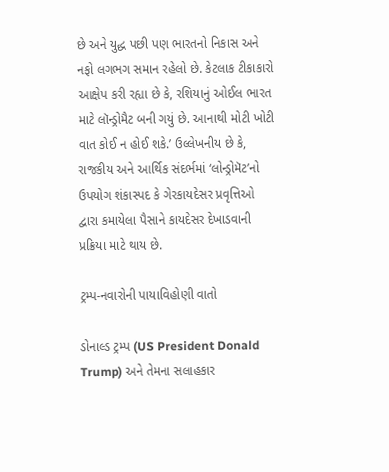છે અને યુદ્ધ પછી પણ ભારતનો નિકાસ અને નફો લગભગ સમાન રહેલો છે. કેટલાક ટીકાકારો આક્ષેપ કરી રહ્યા છે કે, રશિયાનું ઓઈલ ભારત માટે લૉન્ડ્રોમૈટ બની ગયું છે. આનાથી મોટી ખોટી વાત કોઈ ન હોઈ શકે.’ ઉલ્લેખનીય છે કે, રાજકીય અને આર્થિક સંદર્ભમાં ‘લોન્ડ્રોમૅટ’નો ઉપયોગ શંકાસ્પદ કે ગેરકાયદેસર પ્રવૃત્તિઓ દ્વારા કમાયેલા પૈસાને કાયદેસર દેખાડવાની પ્રક્રિયા માટે થાય છે.

ટ્રમ્પ-નવારોની પાયાવિહોણી વાતો

ડોનાલ્ડ ટ્રમ્પ (US President Donald Trump) અને તેમના સલાહકાર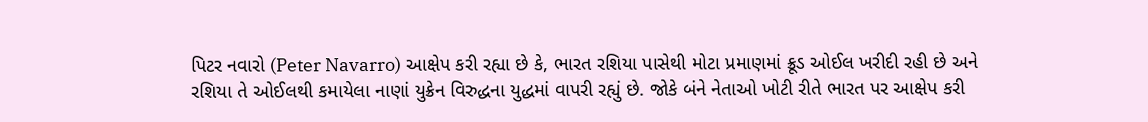પિટર નવારો (Peter Navarro) આક્ષેપ કરી રહ્યા છે કે, ભારત રશિયા પાસેથી મોટા પ્રમાણમાં ક્રૂડ ઓઈલ ખરીદી રહી છે અને રશિયા તે ઓઈલથી કમાયેલા નાણાં યુક્રેન વિરુદ્ધના યુદ્ધમાં વાપરી રહ્યું છે. જોકે બંને નેતાઓ ખોટી રીતે ભારત પર આક્ષેપ કરી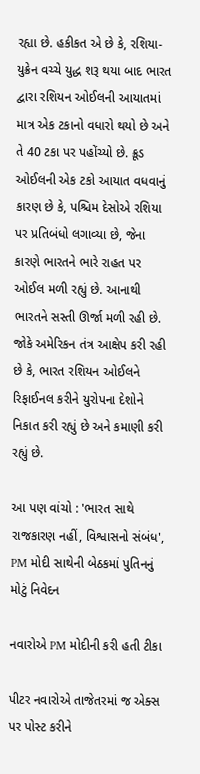રહ્યા છે. હકીકત એ છે કે, રશિયા-યુક્રેન વચ્ચે યુદ્ધ શરૂ થયા બાદ ભારત દ્વારા રશિયન ઓઈલની આયાતમાં માત્ર એક ટકાનો વધારો થયો છે અને તે 40 ટકા પર પહોંચ્યો છે. ક્રૂડ ઓઈલની એક ટકો આયાત વધવાનું કારણ છે કે, પશ્ચિમ દેસોએ રશિયા પર પ્રતિબંધો લગાવ્યા છે, જેના કારણે ભારતને ભારે રાહત પર ઓઈલ મળી રહ્યું છે. આનાથી ભારતને સસ્તી ઊર્જા મળી રહી છે. જોકે અમેરિકન તંત્ર આક્ષેપ કરી રહી છે કે, ભારત રશિયન ઓઈલને રિફાઈનલ કરીને યુરોપના દેશોને નિકાત કરી રહ્યું છે અને કમાણી કરી રહ્યું છે.

આ પણ વાંચો : 'ભારત સાથે રાજકારણ નહીં, વિશ્વાસનો સંબંધ', PM મોદી સાથેની બેઠકમાં પુતિનનું મોટું નિવેદન

નવારોએ PM મોદીની કરી હતી ટીકા

પીટર નવારોએ તાજેતરમાં જ એક્સ પર પોસ્ટ કરીને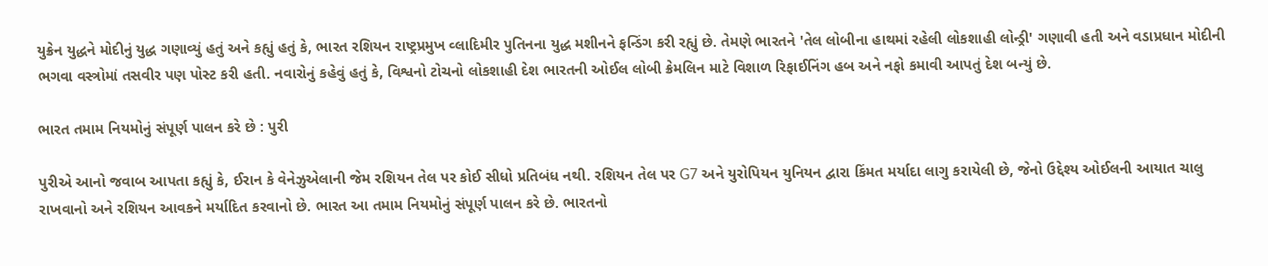યુક્રેન યુદ્ધને મોદીનું યુદ્ધ ગણાવ્યું હતું અને કહ્યું હતું કે, ભારત રશિયન રાષ્ટ્રપ્રમુખ વ્લાદિમીર પુતિનના યુદ્ધ મશીનને ફન્ડિંગ કરી રહ્યું છે. તેમણે ભારતને 'તેલ લોબીના હાથમાં રહેલી લોકશાહી લોન્ડ્રી' ગણાવી હતી અને વડાપ્રધાન મોદીની ભગવા વસ્ત્રોમાં તસવીર પણ પોસ્ટ કરી હતી. નવારોનું કહેવું હતું કે, વિશ્વનો ટોચનો લોકશાહી દેશ ભારતની ઓઈલ લોબી ક્રેમલિન માટે વિશાળ રિફાઈનિંગ હબ અને નફો કમાવી આપતું દેશ બન્યું છે.

ભારત તમામ નિયમોનું સંપૂર્ણ પાલન કરે છે : પુરી

પુરીએ આનો જવાબ આપતા કહ્યું કે, ઈરાન કે વેનેઝુએલાની જેમ રશિયન તેલ પર કોઈ સીધો પ્રતિબંધ નથી. રશિયન તેલ પર G7 અને યુરોપિયન યુનિયન દ્વારા કિંમત મર્યાદા લાગુ કરાયેલી છે, જેનો ઉદ્દેશ્ય ઓઈલની આયાત ચાલુ રાખવાનો અને રશિયન આવકને મર્યાદિત કરવાનો છે. ભારત આ તમામ નિયમોનું સંપૂર્ણ પાલન કરે છે. ભારતનો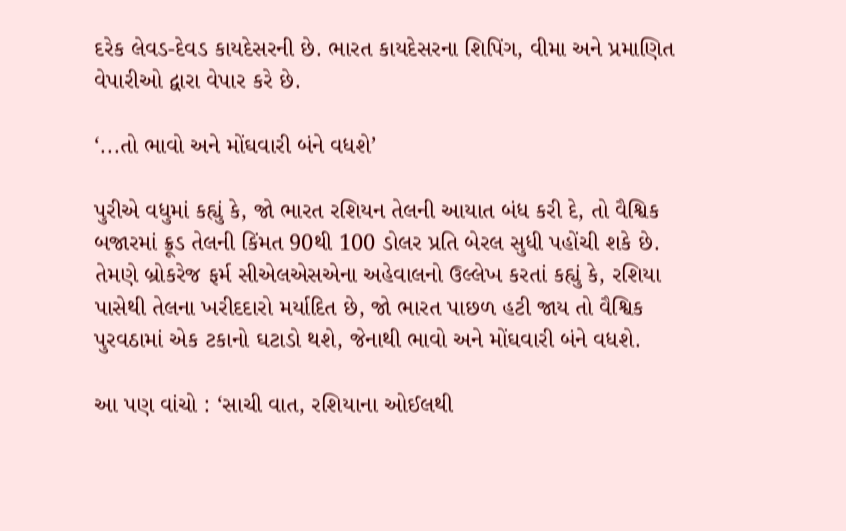દરેક લેવડ-દેવડ કાયદેસરની છે. ભારત કાયદેસરના શિપિંગ, વીમા અને પ્રમાણિત વેપારીઓ દ્વારા વેપાર કરે છે.

‘...તો ભાવો અને મોંઘવારી બંને વધશે’

પુરીએ વધુમાં કહ્યું કે, જો ભારત રશિયન તેલની આયાત બંધ કરી દે, તો વૈશ્વિક બજારમાં ક્રૂડ તેલની કિંમત 90થી 100 ડોલર પ્રતિ બેરલ સુધી પહોંચી શકે છે. તેમણે બ્રોકરેજ ફર્મ સીએલએસએના અહેવાલનો ઉલ્લેખ કરતાં કહ્યું કે, રશિયા પાસેથી તેલના ખરીદદારો મર્યાદિત છે, જો ભારત પાછળ હટી જાય તો વૈશ્વિક પુરવઠામાં એક ટકાનો ઘટાડો થશે, જેનાથી ભાવો અને મોંઘવારી બંને વધશે.

આ પણ વાંચો : ‘સાચી વાત, રશિયાના ઓઈલથી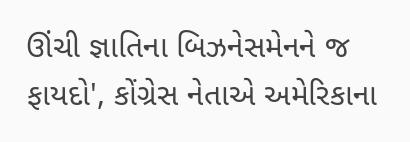ઊંચી જ્ઞાતિના બિઝનેસમેનને જ ફાયદો', કોંગ્રેસ નેતાએ અમેરિકાના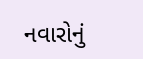નવારોનું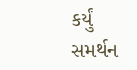કર્યું સમર્થન